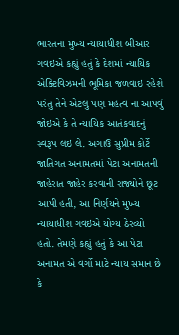ભારતના મુખ્ય ન્યાયાધીશ બીઆર ગવઇએ કહ્યું હતું કે દેશમાં ન્યાયિક એક્ટિવિઝમની ભૂમિકા જળવાઇ રહેશે પરંતુ તેને એટલુ પણ મહત્વ ના આપવું જોઇએ કે તે ન્યાયિક આતંકવાદનું સ્વરૂપ લઇ લે. અગાઉ સુપ્રીમ કોર્ટે જાતિગત અનામતમાં પેટા અનામતની જાહેરાત જાહેર કરવાની રાજ્યોને છૂટ આપી હતી, આ નિર્ણયને મુખ્ય ન્યાયાધીશ ગવઇએ યોગ્ય ઠેરવ્યો હતો. તેમણે કહ્યું હતું કે આ પેટા અનામત એ વર્ગો માટે ન્યાય સમાન છે કે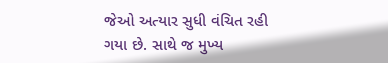જેઓ અત્યાર સુધી વંચિત રહી ગયા છે. સાથે જ મુખ્ય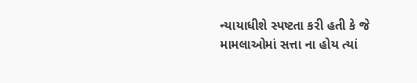ન્યાયાધીશે સ્પષ્ટતા કરી હતી કે જે મામલાઓમાં સત્તા ના હોય ત્યાં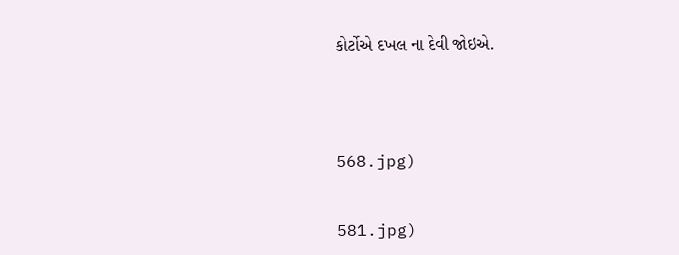કોર્ટોએ દખલ ના દેવી જોઇએ.




568.jpg)


581.jpg)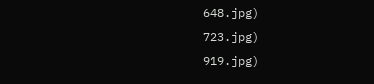648.jpg)
723.jpg)
919.jpg)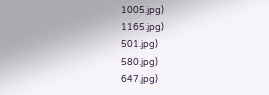1005.jpg)
1165.jpg)
501.jpg)
580.jpg)
647.jpg)